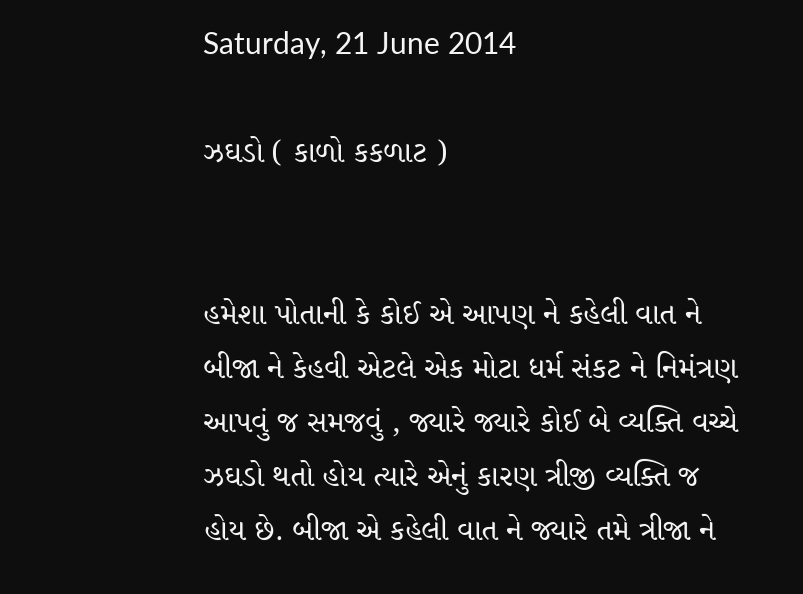Saturday, 21 June 2014

ઝઘડો ( કાળો કકળાટ )


હમેશા પોતાની કે કોઈ એ આપણ ને કહેલી વાત ને બીજા ને કેહવી એટલે એક મોટા ધર્મ સંકટ ને નિમંત્રણ આપવું જ સમજવું , જ્યારે જ્યારે કોઈ બે વ્યક્તિ વચ્ચે ઝઘડો થતો હોય ત્યારે એનું કારણ ત્રીજી વ્યક્તિ જ હોય છે. બીજા એ કહેલી વાત ને જ્યારે તમે ત્રીજા ને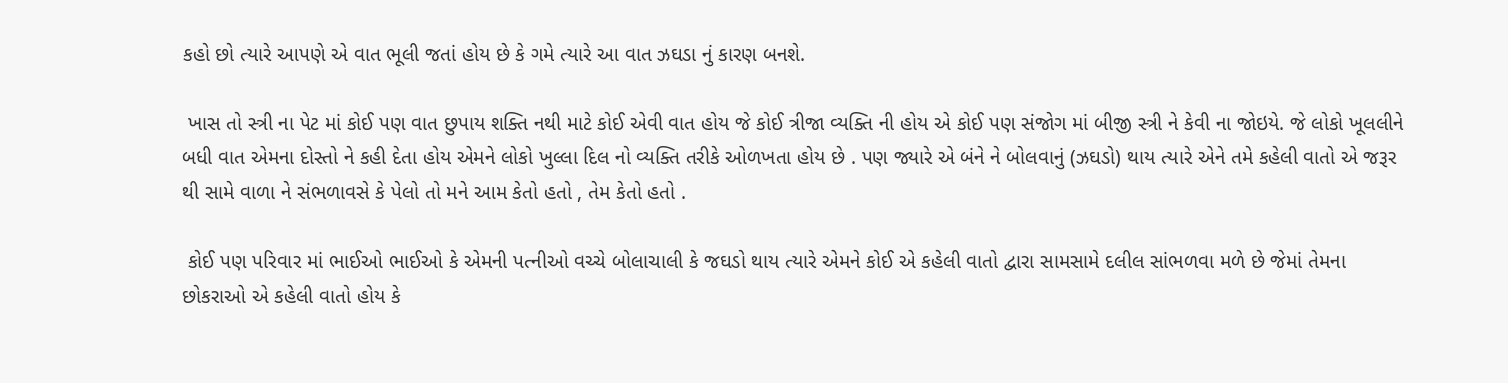કહો છો ત્યારે આપણે એ વાત ભૂલી જતાં હોય છે કે ગમે ત્યારે આ વાત ઝઘડા નું કારણ બનશે.

 ખાસ તો સ્ત્રી ના પેટ માં કોઈ પણ વાત છુપાય શક્તિ નથી માટે કોઈ એવી વાત હોય જે કોઈ ત્રીજા વ્યક્તિ ની હોય એ કોઈ પણ સંજોગ માં બીજી સ્ત્રી ને કેવી ના જોઇયે. જે લોકો ખૂલલીને બધી વાત એમના દોસ્તો ને કહી દેતા હોય એમને લોકો ખુલ્લા દિલ નો વ્યક્તિ તરીકે ઓળખતા હોય છે . પણ જ્યારે એ બંને ને બોલવાનું (ઝઘડો) થાય ત્યારે એને તમે કહેલી વાતો એ જરૂર થી સામે વાળા ને સંભળાવસે કે પેલો તો મને આમ કેતો હતો , તેમ કેતો હતો .

 કોઈ પણ પરિવાર માં ભાઈઓ ભાઈઓ કે એમની પત્નીઓ વચ્ચે બોલાચાલી કે જઘડો થાય ત્યારે એમને કોઈ એ કહેલી વાતો દ્વારા સામસામે દલીલ સાંભળવા મળે છે જેમાં તેમના છોકરાઓ એ કહેલી વાતો હોય કે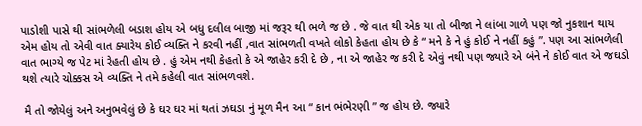પાડોશી પાસે થી સાંભળેલી બડાશ હોય એ બધુ દલીલ બાજી માં જરૂર થી ભળે જ છે . જે વાત થી એક યા તો બીજા ને લાંબા ગાળે પણ જો નુકશાન થાય એમ હોય તો એવી વાત ક્યારેય કોઈ વ્યક્તિ ને કરવી નહીં ,વાત સાંભળતી વખતે લોકો કેહતા હોય છે કે “ મને કે ને હું કોઈ ને નહીં કહું ”. પણ આ સાંભળેલી વાત ભાગ્યે જ પેટ માં રેહતી હોય છે . હું એમ નથી કેહતો કે એ જાહેર કરી દે છે , ના એ જાહેર જ કરી દે એવું નથી પણ જ્યારે એ બંને ને કોઈ વાત એ જઘડો થશે ત્યારે ચોક્કસ એ વ્યક્તિ ને તમે કહેલી વાત સાંભળવશે.

 મૈ તો જોયેલું અને અનુભવેલું છે કે ઘર ઘર માં થતાં ઝઘડા નું મૂળ મૈન આ “ કાન ભંભેરણી ” જ હોય છે. જ્યારે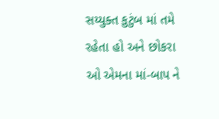સય્યુક્ત કુટુંબ માં તમે રહેતા હો અને છોકરા ઓ એમના માં-બાપ ને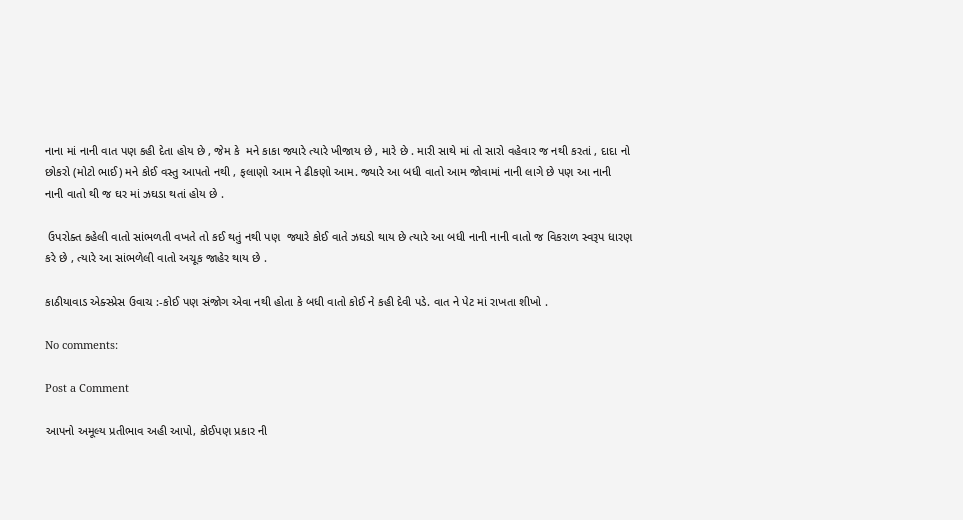નાના માં નાની વાત પણ કહી દેતા હોય છે , જેમ કે  મને કાકા જ્યારે ત્યારે ખીજાય છે , મારે છે . મારી સાથે માં તો સારો વહેવાર જ નથી કરતાં , દાદા નો છોકરો (મોટો ભાઈ) મને કોઈ વસ્તુ આપતો નથી , ફલાણો આમ ને ઢીકણો આમ. જ્યારે આ બધી વાતો આમ જોવામાં નાની લાગે છે પણ આ નાની નાની વાતો થી જ ઘર માં ઝઘડા થતાં હોય છે .

 ઉપરોક્ત કહેલી વાતો સાંભળતી વખતે તો કઈ થતું નથી પણ  જ્યારે કોઈ વાતે ઝઘડો થાય છે ત્યારે આ બધી નાની નાની વાતો જ વિકરાળ સ્વરૂપ ધારણ કરે છે , ત્યારે આ સાંભળેલી વાતો અચૂક જાહેર થાય છે .

કાઠીયાવાડ એક્સ્પ્રેસ ઉવાચ :-કોઈ પણ સંજોગ એવા નથી હોતા કે બધી વાતો કોઈ ને કહી દેવી પડે. વાત ને પેટ માં રાખતા શીખો .

No comments:

Post a Comment

આપનો અમૂલ્ય પ્રતીભાવ અહી આપો, કોઈપણ પ્રકાર ની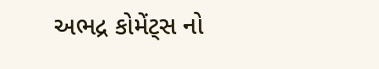અભદ્ર કોમેંટ્સ નો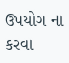ઉપયોગ ના કરવા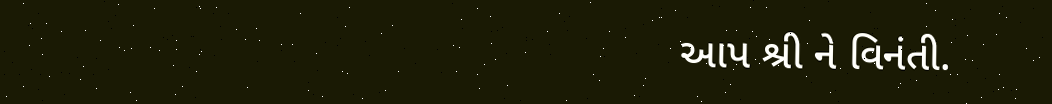આપ શ્રી ને વિનંતી.